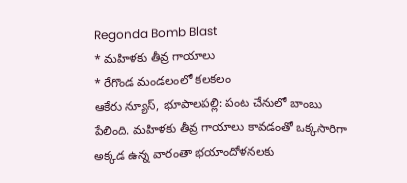Regonda Bomb Blast
* మహిళకు తీవ్ర గాయాలు
* రేగొండ మండలంలో కలకలం
ఆకేరు న్యూస్, భూపాలపల్లి: పంట చేనులో బాంబు పేలింది. మహిళకు తీవ్ర గాయాలు కావడంతో ఒక్కసారిగా అక్కడ ఉన్న వారంతా భయాందోళనలకు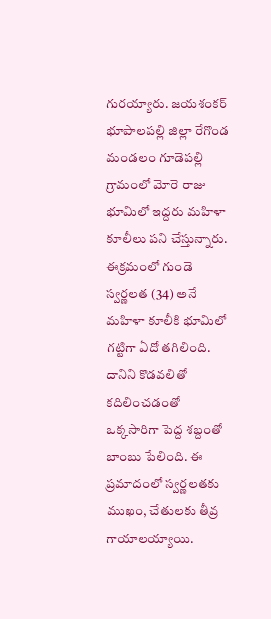గురయ్యారు. జయశంకర్ భూపాలపల్లి జిల్లా రేగొండ మండలం గూడెపల్లి గ్రామంలో మోరె రాజు భూమిలో ఇద్దరు మహిళా కూలీలు పని చేస్తున్నారు. ఈక్రమంలో గుండె స్వర్ణలత (34) అనే మహిళా కూలీకి భూమిలో గట్టిగా ఏదో తగిలింది. దానిని కొడవలితో కదిలించడంతో ఒక్కసారిగా పెద్ద శబ్దంతో బాంబు పేలింది. ఈ ప్రమాదంలో స్వర్ణలతకు ముఖం, చేతులకు తీవ్ర గాయాలయ్యాయి.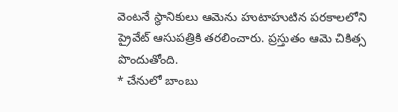వెంటనే స్థానికులు ఆమెను హుటాహుటిన పరకాలలోని ప్రైవేట్ ఆసుపత్రికి తరలించారు. ప్రస్తుతం ఆమె చికిత్స పొందుతోంది.
* చేనులో బాంబు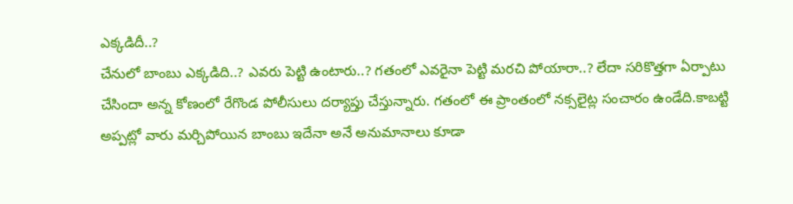ఎక్కడిదీ..?
చేనులో బాంబు ఎక్కడిది..? ఎవరు పెట్టి ఉంటారు..? గతంలో ఎవరైనా పెట్టి మరచి పోయారా..? లేదా సరికొత్తగా ఏర్పాటు చేసిందా అన్న కోణంలో రేగొండ పోలీసులు దర్యాప్తు చేస్తున్నారు. గతంలో ఈ ప్రాంతంలో నక్సలైట్ల సంచారం ఉండేది.కాబట్టి అప్పట్లో వారు మర్చిపోయిన బాంబు ఇదేనా అనే అనుమానాలు కూడా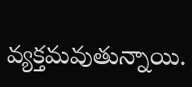వ్యక్తమవుతున్నాయి.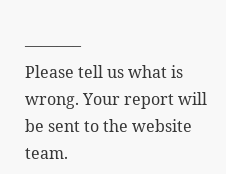———–
Please tell us what is wrong. Your report will be sent to the website team.